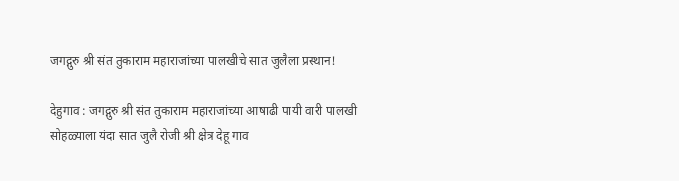जगद्गुरु श्री संत तुकाराम महाराजांच्या पालखीचे सात जुलैला प्रस्थान!

देहुगाव : जगद्गुरु श्री संत तुकाराम महाराजांच्या आषाढी पायी वारी पालखी सोहळ्याला यंदा सात जुलै रोजी श्री क्षेत्र देहू गाव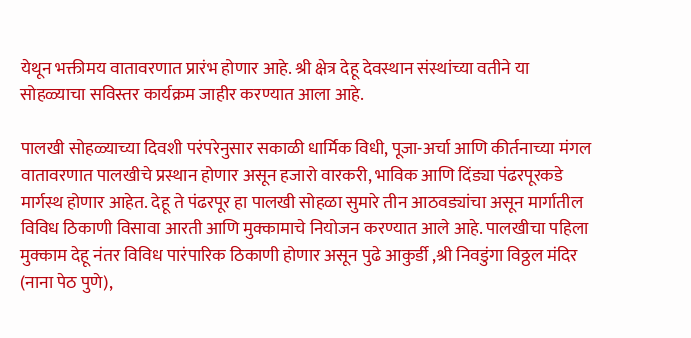येथून भक्तीमय वातावरणात प्रारंभ होणार आहे. श्री क्षेत्र देहू देवस्थान संस्थांच्या वतीने या सोहळ्याचा सविस्तर कार्यक्रम जाहीर करण्यात आला आहे.

पालखी सोहळ्याच्या दिवशी परंपरेनुसार सकाळी धार्मिक विधी, पूजा-अर्चा आणि कीर्तनाच्या मंगल वातावरणात पालखीचे प्रस्थान होणार असून हजारो वारकरी, भाविक आणि दिंड्या पंढरपूरकडे मार्गस्थ होणार आहेत. देहू ते पंढरपूर हा पालखी सोहळा सुमारे तीन आठवड्यांचा असून मार्गातील विविध ठिकाणी विसावा आरती आणि मुक्कामाचे नियोजन करण्यात आले आहे. पालखीचा पहिला मुक्काम देहू नंतर विविध पारंपारिक ठिकाणी होणार असून पुढे आकुर्डी ,श्री निवडुंगा विठ्ठल मंदिर (नाना पेठ पुणे),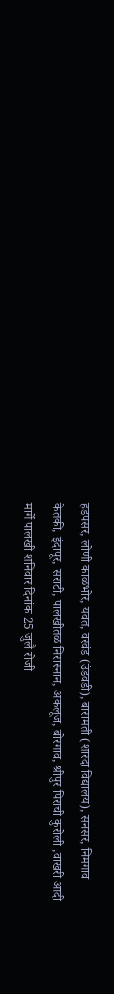हडपसर, लोणी काळभोर, यवत, वरवंड (उंडवडी), बारामती (शारदा विद्यालय), सनसर, निमगाव केतकी, इंदापूर, सराटी, पालखीतळ निरास्नान, अकलूज, बोरगाव, श्रीपुर पिराची कुरोली ,वाखरी आदी मार्गे पालखी शनिवार दिनांक 25 जुलै रोजी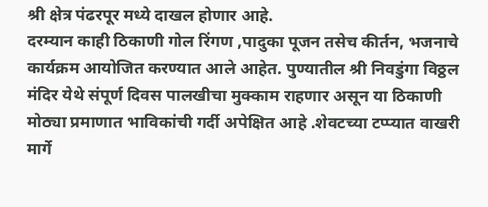श्री क्षेत्र पंढरपूर मध्ये दाखल होणार आहे.
दरम्यान काही ठिकाणी गोल रिंगण ,पादुका पूजन तसेच कीर्तन, भजनाचे कार्यक्रम आयोजित करण्यात आले आहेत. पुण्यातील श्री निवडुंगा विठ्ठल मंदिर येथे संपूर्ण दिवस पालखीचा मुक्काम राहणार असून या ठिकाणी मोठ्या प्रमाणात भाविकांची गर्दी अपेक्षित आहे .शेवटच्या टप्प्यात वाखरी मार्गे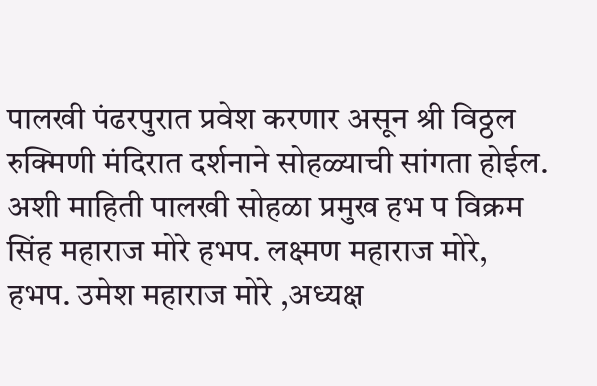पालखी पंढरपुरात प्रवेश करणार असून श्री विठ्ठल रुक्मिणी मंदिरात दर्शनाने सोहळ्याची सांगता होईल. अशी माहिती पालखी सोहळा प्रमुख हभ प विक्रम सिंह महाराज मोरे हभप. लक्ष्मण महाराज मोरे, हभप. उमेश महाराज मोरे ,अध्यक्ष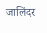जालिंदर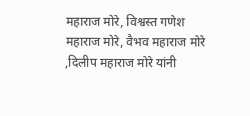महाराज मोरे, विश्वस्त गणेश महाराज मोरे, वैभव महाराज मोरे ,दिलीप महाराज मोरे यांनी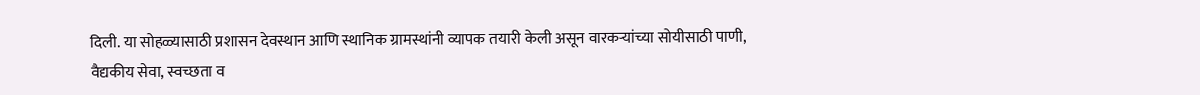दिली. या सोहळ्यासाठी प्रशासन देवस्थान आणि स्थानिक ग्रामस्थांनी व्यापक तयारी केली असून वारकऱ्यांच्या सोयीसाठी पाणी, वैद्यकीय सेवा, स्वच्छता व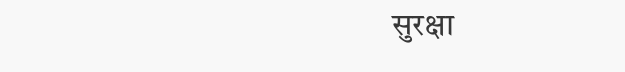सुरक्षा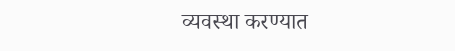व्यवस्था करण्यात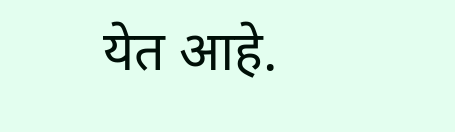येत आहे.